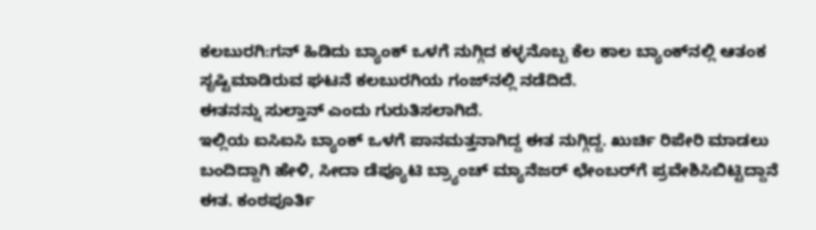ಕಲಬುರಗಿ:ಗನ್‌ ಹಿಡಿದು ಬ್ಯಾಂಕ್‌ ಒಳಗೆ ನುಗ್ಗಿದ ಕಳ್ಳನೊಬ್ಬ ಕೆಲ ಕಾಲ ಬ್ಯಾಂಕ್‌ನಲ್ಲಿ ಆತಂಕ ಸೃಷ್ಟಿಮಾಡಿರುವ ಘಟನೆ ಕಲಬುರಗಿಯ ಗಂಜ್‌ನಲ್ಲಿ ನಡೆದಿದೆ.
ಈತನನ್ನು ಸುಲ್ತಾನ್‌ ಎಂದು ಗುರುತಿಸಲಾಗಿದೆ.
ಇಲ್ಲಿಯ ಐಸಿಐಸಿ ಬ್ಯಾಂಕ್‌ ಒಳಗೆ ಪಾನಮತ್ತನಾಗಿದ್ದ ಈತ ನುಗ್ಗಿದ್ದ. ಖುರ್ಚಿ ರಿಪೇರಿ ಮಾಡಲು ಬಂದಿದ್ದಾಗಿ ಹೇಳಿ, ಸೀದಾ ಡೆಪ್ಯೂಟಿ ಬ್ರ್ಯಾಂಚ್ ಮ್ಯಾನೆಜರ್ ಛೇಂಬರ್‌ಗೆ ಪ್ರವೇಶಿಸಿಬಿಟ್ಟಿದ್ದಾನೆ ಈತ. ಕಂಠಪೂರ್ತಿ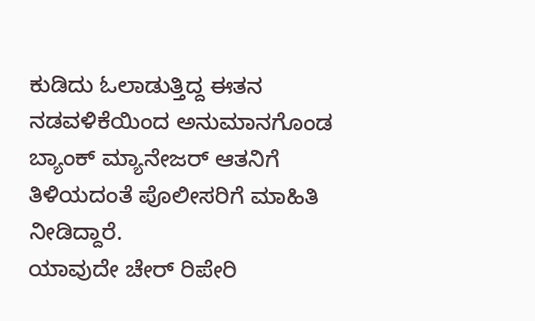ಕುಡಿದು ಓಲಾಡುತ್ತಿದ್ದ ಈತನ ನಡವಳಿಕೆಯಿಂದ ಅನುಮಾನಗೊಂಡ ಬ್ಯಾಂಕ್ ಮ್ಯಾನೇಜರ್ ಆತನಿಗೆ ತಿಳಿಯದಂತೆ ಪೊಲೀಸರಿಗೆ ಮಾಹಿತಿ ನೀಡಿದ್ದಾರೆ.
ಯಾವುದೇ ಚೇರ್ ರಿಪೇರಿ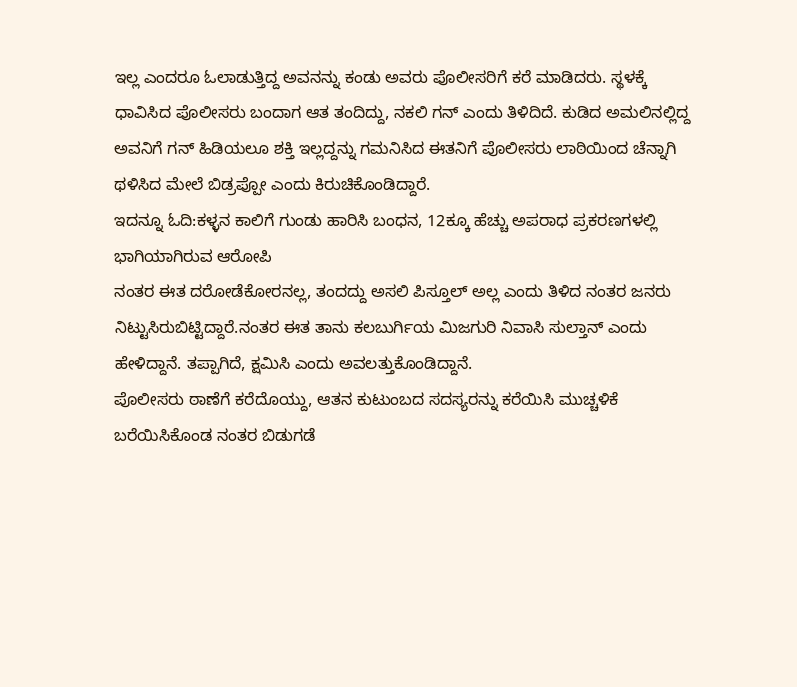ಇಲ್ಲ ಎಂದರೂ ಓಲಾಡುತ್ತಿದ್ದ ಅವನನ್ನು ಕಂಡು ಅವರು ಪೊಲೀಸರಿಗೆ ಕರೆ ಮಾಡಿದರು. ಸ್ಥಳಕ್ಕೆ ಧಾವಿಸಿದ ಪೊಲೀಸರು ಬಂದಾಗ ಆತ ತಂದಿದ್ದು, ನಕಲಿ ಗನ್‌ ಎಂದು ತಿಳಿದಿದೆ. ಕುಡಿದ ಅಮಲಿನಲ್ಲಿದ್ದ ಅವನಿಗೆ ಗನ್‌ ಹಿಡಿಯಲೂ ಶಕ್ತಿ ಇಲ್ಲದ್ದನ್ನು ಗಮನಿಸಿದ ಈತನಿಗೆ ಪೊಲೀಸರು ಲಾಠಿಯಿಂದ ಚೆನ್ನಾಗಿ ಥಳಿಸಿದ ಮೇಲೆ ಬಿಡ್ರಪ್ಪೋ ಎಂದು ಕಿರುಚಿಕೊಂಡಿದ್ದಾರೆ.
ಇದನ್ನೂ ಓದಿ:ಕಳ್ಳನ ಕಾಲಿಗೆ ಗುಂಡು ಹಾರಿಸಿ ಬಂಧನ, 12ಕ್ಕೂ ಹೆಚ್ಚು ಅಪರಾಧ ಪ್ರಕರಣಗಳಲ್ಲಿ ಭಾಗಿಯಾಗಿರುವ ಆರೋಪಿ
ನಂತರ ಈತ ದರೋಡೆಕೋರನಲ್ಲ, ತಂದದ್ದು ಅಸಲಿ ಪಿಸ್ತೂಲ್ ಅಲ್ಲ ಎಂದು ತಿಳಿದ ನಂತರ ಜನರು ನಿಟ್ಟುಸಿರುಬಿಟ್ಟಿದ್ದಾರೆ.ನಂತರ ಈತ ತಾನು ಕಲಬುರ್ಗಿಯ ಮಿಜಗುರಿ ನಿವಾಸಿ ಸುಲ್ತಾನ್‌ ಎಂದು ಹೇಳಿದ್ದಾನೆ. ತಪ್ಪಾಗಿದೆ, ಕ್ಷಮಿಸಿ ಎಂದು ಅವಲತ್ತುಕೊಂಡಿದ್ದಾನೆ.
ಪೊಲೀಸರು ಠಾಣೆಗೆ ಕರೆದೊಯ್ದು, ಆತನ ಕುಟುಂಬದ ಸದಸ್ಯರನ್ನು ಕರೆಯಿಸಿ ಮುಚ್ಚಳಿಕೆ ಬರೆಯಿಸಿಕೊಂಡ ನಂತರ ಬಿಡುಗಡೆ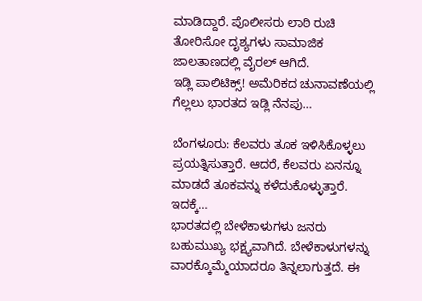ಮಾಡಿದ್ದಾರೆ. ಪೊಲೀಸರು ಲಾಠಿ ರುಚಿ ತೋರಿಸೋ ದೃಶ್ಯಗಳು ಸಾಮಾಜಿಕ ಜಾಲತಾಣದಲ್ಲಿ ವೈರಲ್ ಆಗಿದೆ.
ಇಡ್ಲಿ ಪಾಲಿಟಿಕ್ಸ್‌! ಅಮೆರಿಕದ ಚುನಾವಣೆಯಲ್ಲಿ ಗೆಲ್ಲಲು ಭಾರತದ ಇಡ್ಲಿ ನೆನಪು…

ಬೆಂಗಳೂರು: ಕೆಲವರು ತೂಕ ಇಳಿಸಿಕೊಳ್ಳಲು ಪ್ರಯತ್ನಿಸುತ್ತಾರೆ. ಆದರೆ, ಕೆಲವರು ಏನನ್ನೂ ಮಾಡದೆ ತೂಕವನ್ನು ಕಳೆದುಕೊಳ್ಳುತ್ತಾರೆ. ಇದಕ್ಕೆ…
ಭಾರತದಲ್ಲಿ ಬೇಳೆಕಾಳುಗಳು ಜನರು ಬಹುಮುಖ್ಯ ಭಕ್ಷ್ಯವಾಗಿದೆ. ಬೇಳೆಕಾಳುಗಳನ್ನು ವಾರಕ್ಕೊಮ್ಮೆಯಾದರೂ ತಿನ್ನಲಾಗುತ್ತದೆ. ಈ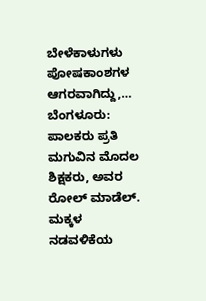ಬೇಳೆಕಾಳುಗಳು ಪೋಷಕಾಂಶಗಳ ಆಗರವಾಗಿದ್ದು,…
ಬೆಂಗಳೂರು:  ಪಾಲಕರು ಪ್ರತಿ ಮಗುವಿನ ಮೊದಲ ಶಿಕ್ಷಕರು, ಅವರ ರೋಲ್ ಮಾಡೆಲ್. ಮಕ್ಕಳ ನಡವಳಿಕೆಯ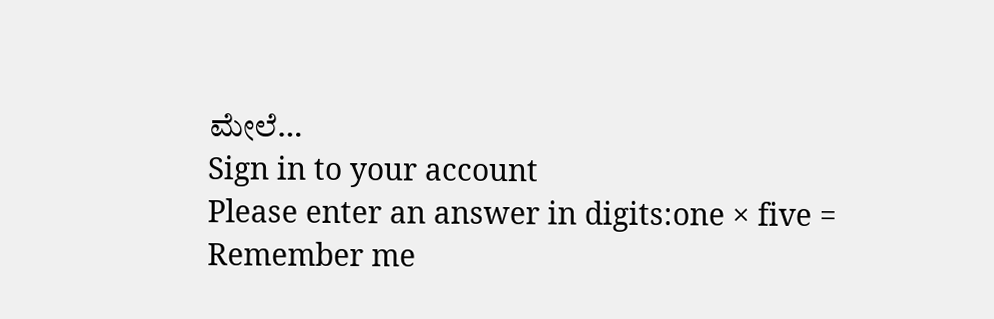ಮೇಲೆ…
Sign in to your account
Please enter an answer in digits:one × five =
Remember me